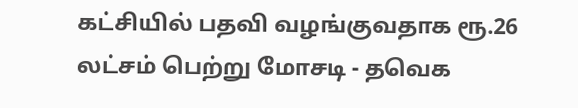கட்சியில் பதவி வழங்குவதாக ரூ.26 லட்சம் பெற்று மோசடி - தவெக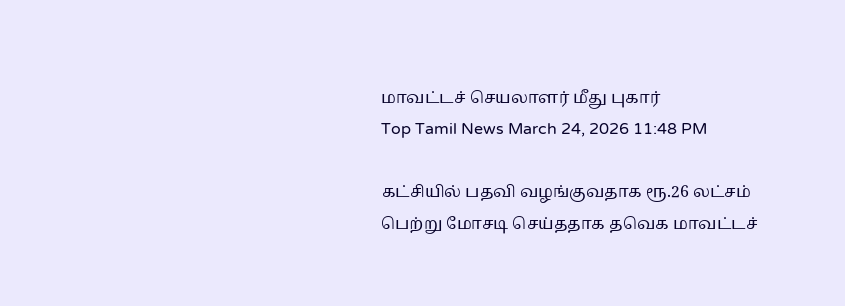மாவட்டச் செயலாளர் மீது புகார்
Top Tamil News March 24, 2026 11:48 PM

கட்சியில் பதவி வழங்குவதாக ரூ.26 லட்சம் பெற்று மோசடி செய்ததாக தவெக மாவட்டச்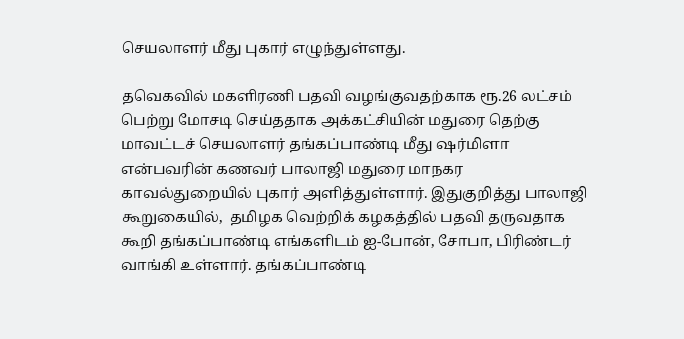செயலாளர் மீது புகார் எழுந்துள்ளது.

தவெகவில் மகளிரணி பதவி வழங்குவதற்காக ரூ.26 லட்சம் பெற்று மோசடி செய்ததாக அக்கட்சியின் மதுரை தெற்கு மாவட்டச் செயலாளர் தங்கப்பாண்டி மீது ஷர்மிளா என்பவரின் கணவர் பாலாஜி மதுரை மாநகர காவல்துறையில் புகார் அளித்துள்ளார். இதுகுறித்து பாலாஜி கூறுகையில்,  தமிழக வெற்றிக் கழகத்தில் பதவி தருவதாக கூறி தங்கப்பாண்டி எங்களிடம் ஐ-போன், சோபா, பிரிண்டர் வாங்கி உள்ளார். தங்கப்பாண்டி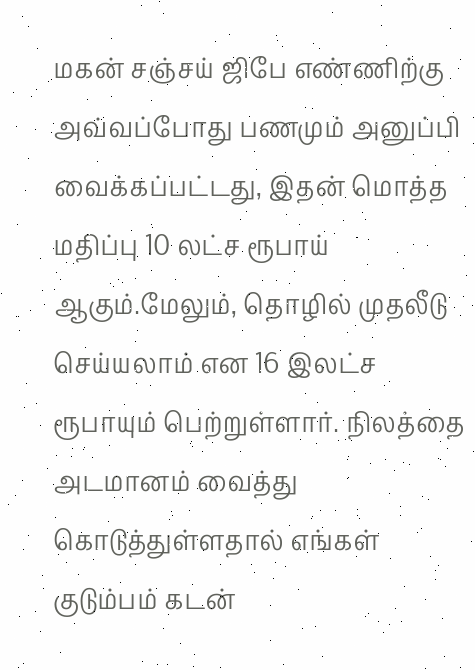மகன் சஞ்சய் ஜிபே எண்ணிற்கு அவ்வப்போது பணமும் அனுப்பி வைக்கப்பட்டது, இதன் மொத்த மதிப்பு 10 லட்ச ரூபாய் ஆகும்.மேலும், தொழில் முதலீடு செய்யலாம் என 16 இலட்ச ரூபாயும் பெற்றுள்ளார். நிலத்தை அடமானம் வைத்து கொடுத்துள்ளதால் எங்கள் குடும்பம் கடன்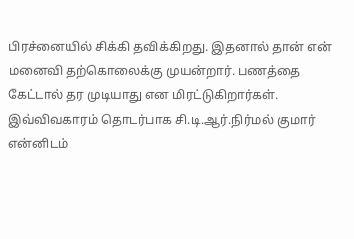பிரச்னையில் சிக்கி தவிக்கிறது. இதனால் தான் என் மனைவி தற்கொலைக்கு முயன்றார். பணத்தை கேட்டால் தர முடியாது என மிரட்டுகிறார்கள். இவ்விவகாரம் தொடர்பாக சி.டி.ஆர்.நிர்மல் குமார் என்னிடம்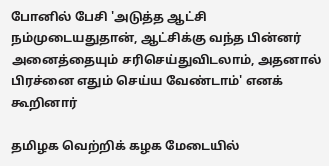போனில் பேசி 'அடுத்த ஆட்சி நம்முடையதுதான், ஆட்சிக்கு வந்த பின்னர் அனைத்தையும் சரிசெய்துவிடலாம், அதனால் பிரச்னை எதும் செய்ய வேண்டாம்' எனக் கூறினார்

தமிழக வெற்றிக் கழக மேடையில்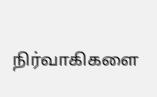நிர்வாகிகளை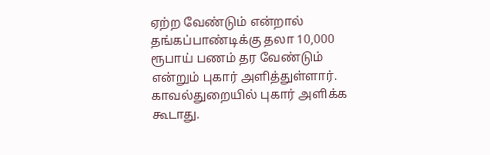ஏற்ற வேண்டும் என்றால் தங்கப்பாண்டிக்கு தலா 10,000 ரூபாய் பணம் தர வேண்டும் என்றும் புகார் அளித்துள்ளார்.  காவல்துறையில் புகார் அளிக்க கூடாது.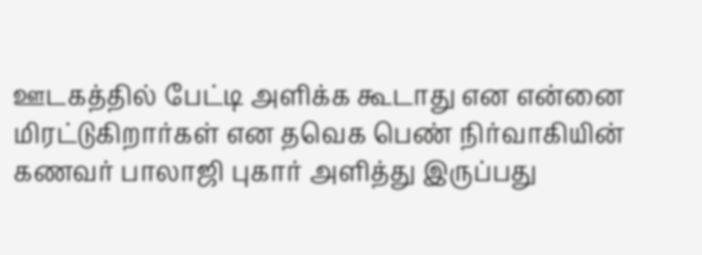ஊடகத்தில் பேட்டி அளிக்க கூடாது என என்னை மிரட்டுகிறார்கள் என தவெக பெண் நிர்வாகியின் கணவர் பாலாஜி புகார் அளித்து இருப்பது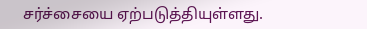சர்ச்சையை ஏற்படுத்தியுள்ளது.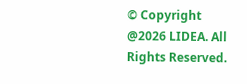© Copyright @2026 LIDEA. All Rights Reserved.